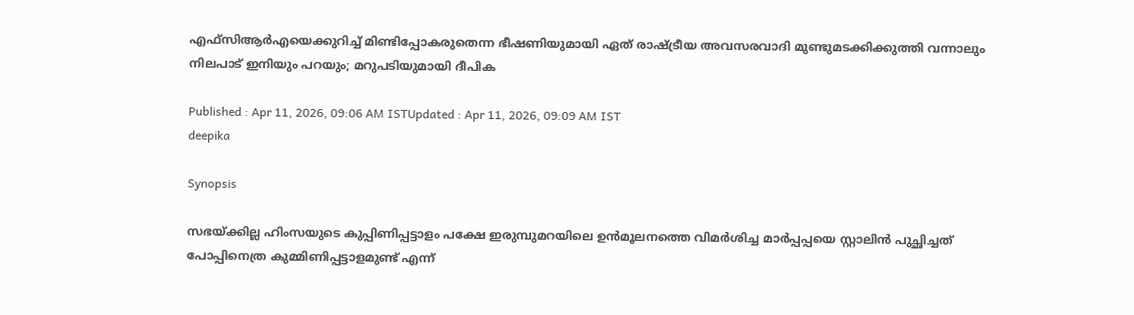എഫ്സിആർഎയെക്കുറിച്ച് മിണ്ടിപ്പോകരുതെന്ന ഭീഷണിയുമായി ഏത് രാഷ്ട്രീയ അവസരവാദി മുണ്ടുമടക്കിക്കുത്തി വന്നാലും നിലപാട് ഇനിയും പറയും; മറുപടിയുമായി ദീപിക

Published : Apr 11, 2026, 09:06 AM ISTUpdated : Apr 11, 2026, 09:09 AM IST
deepika

Synopsis

സഭയ്ക്കില്ല ഹിംസയുടെ കുപ്പിണിപ്പട്ടാളം പക്ഷേ ഇരുമ്പുമറയിലെ ഉൻമൂലനത്തെ വിമർശിച്ച മാർപ്പപ്പയെ സ്റ്റാലിൻ പുച്ഛിച്ചത് പോപ്പിനെത്ര കുമ്മിണിപ്പട്ടാളമുണ്ട് എന്ന്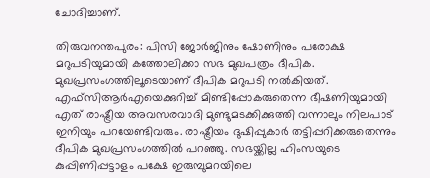ചോദിച്ചാണ്.

തിരുവനന്തപുരം: പിസി ജോർജിനും ഷോണിനും പരോക്ഷ മറുപടിയുമായി കത്തോലിക്കാ സഭ മുഖപത്രം ദീപിക. മുഖപ്രസംഗത്തിലൂടെയാണ് ദീപിക മറുപടി നൽകിയത്. എഫ്സിആർഎയെക്കുറിച്ച് മിണ്ടിപ്പോകരുതെന്ന ഭീഷണിയുമായി എത് രാഷ്ട്രീയ അവസരവാദി മുണ്ടുമടക്കിക്കുത്തി വന്നാലും നിലപാട് ഇനിയും പറയേണ്ടിവരും. രാഷ്ട്രീയം ദുഷിപ്പുകാർ തട്ടിപ്പറിക്കരുതെന്നും ദീപിക മുഖപ്രസംഗത്തിൽ പറഞ്ഞു. സഭയ്ക്കില്ല ഹിംസയുടെ കുപ്പിണിപ്പട്ടാളം പക്ഷേ ഇരുമ്പുമറയിലെ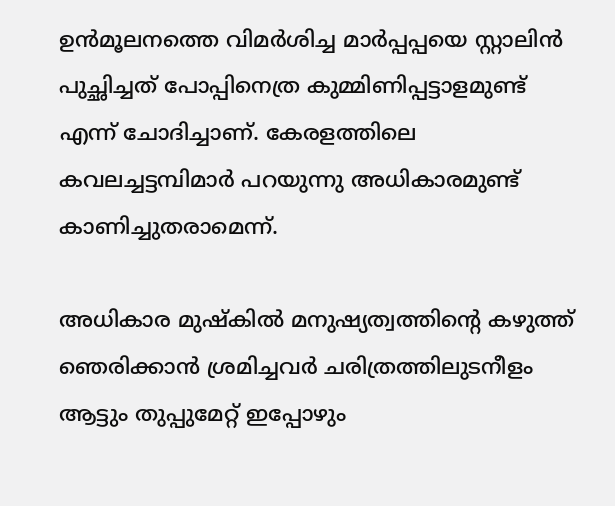ഉൻമൂലനത്തെ വിമർശിച്ച മാർപ്പപ്പയെ സ്റ്റാലിൻ പുച്ഛിച്ചത് പോപ്പിനെത്ര കുമ്മിണിപ്പട്ടാളമുണ്ട് എന്ന് ചോദിച്ചാണ്. കേരളത്തിലെ കവലച്ചട്ടമ്പിമാർ പറയുന്നു അധികാരമുണ്ട് കാണിച്ചുതരാമെന്ന്.

അധികാര മുഷ്കിൽ മനുഷ്യത്വത്തിന്‍റെ കഴുത്ത് ഞെരിക്കാൻ ശ്രമിച്ചവർ ചരിത്രത്തിലുടനീളം ആട്ടും തുപ്പുമേറ്റ് ഇപ്പോഴും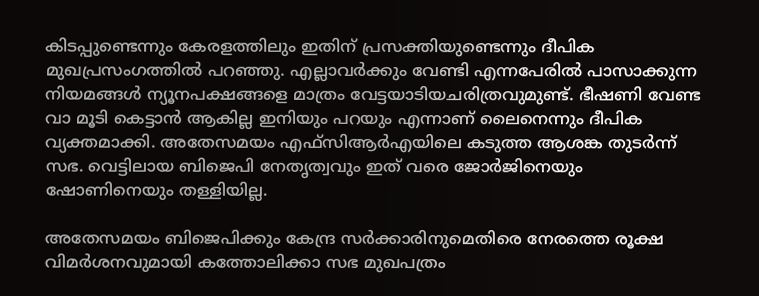കിടപ്പുണ്ടെന്നും കേരളത്തിലും ഇതിന് പ്രസക്തിയുണ്ടെന്നും ദീപിക മുഖപ്രസംഗത്തിൽ പറഞ്ഞു. എല്ലാവർക്കും വേണ്ടി എന്നപേരിൽ പാസാക്കുന്ന നിയമങ്ങൾ ന്യൂനപക്ഷങ്ങളെ മാത്രം വേട്ടയാടിയചരിത്രവുമുണ്ട്. ഭീഷണി വേണ്ട വാ മൂടി കെട്ടാൻ ആകില്ല ഇനിയും പറയും എന്നാണ് ലൈനെന്നും ദീപിക വ്യക്തമാക്കി. അതേസമയം എഫ്‌സിആർഎയിലെ കടുത്ത ആശങ്ക തുടർന്ന് സഭ. വെട്ടിലായ ബിജെപി നേതൃത്വവും ഇത് വരെ ജോർജിനെയും ഷോണിനെയും തള്ളിയില്ല.

അതേസമയം ബിജെപിക്കും കേന്ദ്ര സർക്കാരിനുമെതിരെ നേരത്തെ രൂക്ഷ വിമ‍ർശനവുമായി കത്തോലിക്കാ സഭ മുഖപത്രം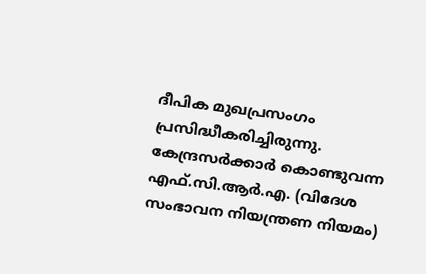ദീപിക മുഖപ്രസംഗം പ്രസിദ്ധീകരിച്ചിരുന്നു. കേന്ദ്രസർക്കാർ കൊണ്ടുവന്ന എഫ്.സി.ആർ.എ. (വിദേശ സംഭാവന നിയന്ത്രണ നിയമം)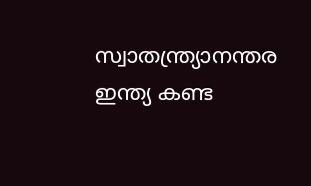സ്വാതന്ത്ര്യാനന്തര ഇന്ത്യ കണ്ട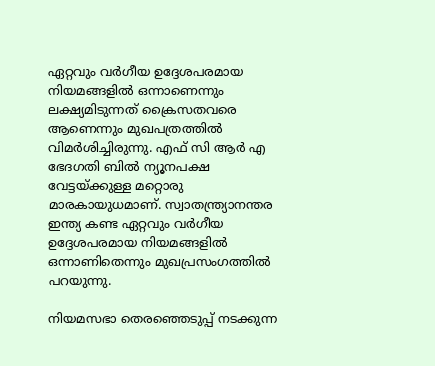ഏറ്റവും വർഗീയ ഉദ്ദേശപരമായ നിയമങ്ങളിൽ ഒന്നാണെന്നും ലക്ഷ്യമിടുന്നത് ക്രൈസതവരെ ആണെന്നും മുഖപത്രത്തിൽ വിമർശിച്ചിരുന്നു. എഫ് സി ആർ എ ഭേദഗതി ബിൽ ന്യൂനപക്ഷ വേട്ടയ്ക്കുള്ള മറ്റൊരു മാരകായുധമാണ്. സ്വാതന്ത്ര്യാനന്തര ഇന്ത്യ കണ്ട ഏറ്റവും വർഗീയ ഉദ്ദേശപരമായ നിയമങ്ങളിൽ ഒന്നാണിതെന്നും മുഖപ്രസംഗത്തിൽ പറയുന്നു.

നിയമസഭാ തെരഞ്ഞെടുപ്പ് നടക്കുന്ന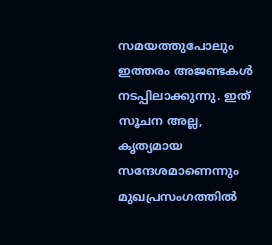സമയത്തുപോലും ഇത്തരം അജണ്ടകൾ നടപ്പിലാക്കുന്നു. ഇത് സൂചന അല്ല, കൃത്യമായ സന്ദേശമാണെന്നും മുഖപ്രസംഗത്തിൽ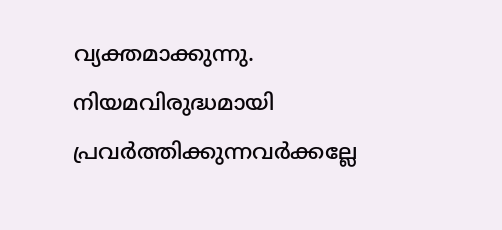വ്യക്തമാക്കുന്നു. നിയമവിരുദ്ധമായി പ്രവർത്തിക്കുന്നവർക്കല്ലേ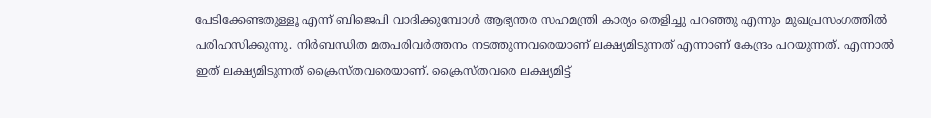പേടിക്കേണ്ടതുള്ളൂ എന്ന് ബിജെപി വാദിക്കുമ്പോൾ ആഭ്യന്തര സഹമന്ത്രി കാര്യം തെളിച്ചു പറഞ്ഞു എന്നും മുഖപ്രസംഗത്തിൽ പരിഹസിക്കുന്നു. നിർബന്ധിത മതപരിവർത്തനം നടത്തുന്നവരെയാണ് ലക്ഷ്യമിടുന്നത് എന്നാണ് കേന്ദ്രം പറയുന്നത്. എന്നാൽ ഇത് ലക്ഷ്യമിടുന്നത് ക്രൈസ്തവരെയാണ്. ക്രൈസ്തവരെ ലക്ഷ്യമിട്ട്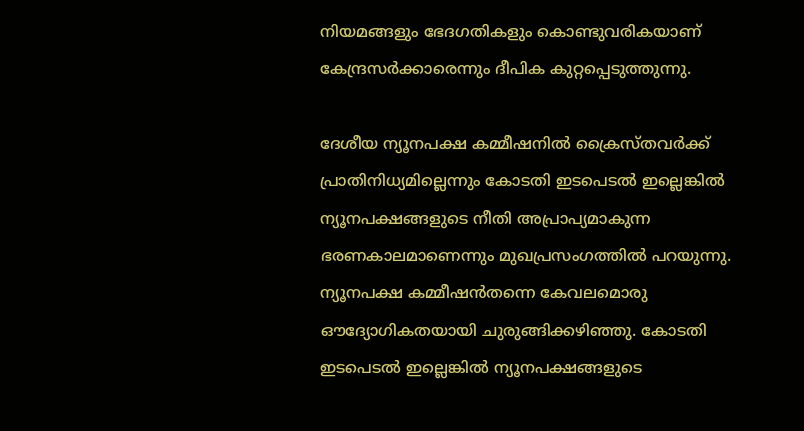നിയമങ്ങളും ഭേദഗതികളും കൊണ്ടുവരികയാണ് കേന്ദ്രസർക്കാരെന്നും ദീപിക കുറ്റപ്പെടുത്തുന്നു.

ദേശീയ ന്യൂനപക്ഷ കമ്മീഷനിൽ ക്രൈസ്തവർക്ക് പ്രാതിനിധ്യമില്ലെന്നും കോടതി ഇടപെടൽ ഇല്ലെങ്കിൽ ന്യൂനപക്ഷങ്ങളുടെ നീതി അപ്രാപ്യമാകുന്ന ഭരണകാലമാണെന്നും മുഖപ്രസംഗത്തിൽ പറയുന്നു. ന്യൂനപക്ഷ കമ്മീഷൻതന്നെ കേവലമൊരു ഔദ്യോഗികതയായി ചുരുങ്ങിക്കഴിഞ്ഞു. കോടതി ഇടപെടൽ ഇല്ലെങ്കിൽ ന്യൂനപക്ഷങ്ങളുടെ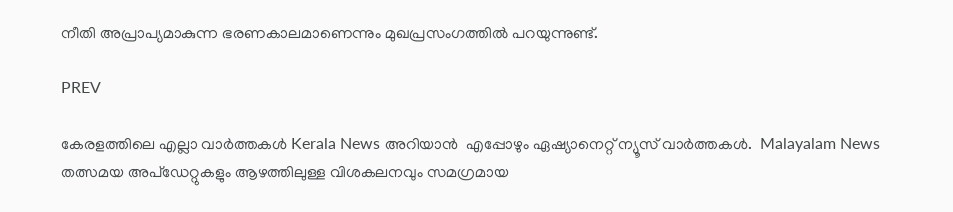നീതി അപ്രാപ്യമാകുന്ന ഭരണകാലമാണെന്നും മുഖപ്രസംഗത്തിൽ പറയുന്നുണ്ട്.

PREV

കേരളത്തിലെ എല്ലാ വാർത്തകൾ Kerala News അറിയാൻ  എപ്പോഴും ഏഷ്യാനെറ്റ് ന്യൂസ് വാർത്തകൾ.  Malayalam News   തത്സമയ അപ്‌ഡേറ്റുകളും ആഴത്തിലുള്ള വിശകലനവും സമഗ്രമായ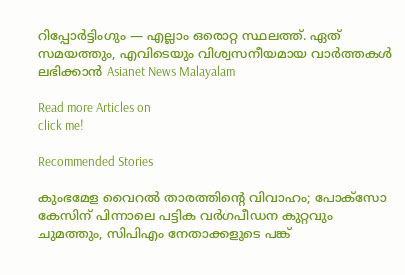റിപ്പോർട്ടിംഗും — എല്ലാം ഒരൊറ്റ സ്ഥലത്ത്. ഏത് സമയത്തും, എവിടെയും വിശ്വസനീയമായ വാർത്തകൾ ലഭിക്കാൻ Asianet News Malayalam

Read more Articles on
click me!

Recommended Stories

കുംഭമേള വൈറൽ താരത്തിന്‍റെ വിവാഹം; പോക്സോ കേസിന് പിന്നാലെ പട്ടിക വർഗപീഡന കുറ്റവും ചുമത്തും, സിപിഎം നേതാക്കളുടെ പങ്ക്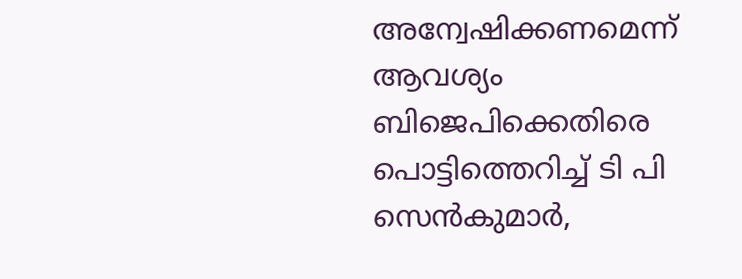അന്വേഷിക്കണമെന്ന് ആവശ്യം
ബിജെപിക്കെതിരെ പൊട്ടിത്തെറിച്ച് ടി പി സെൻകുമാർ,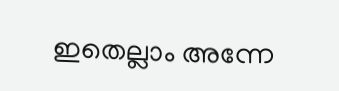ഇതെല്ലാം അന്നേ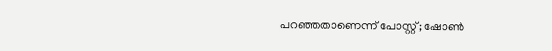പറഞ്ഞതാണെന്ന് പോസ്റ്റ്; ഷോൺ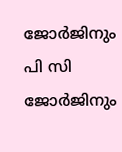ജോർജിനും പി സി ജോർജിനും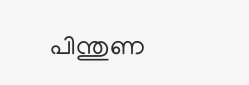പിന്തുണ